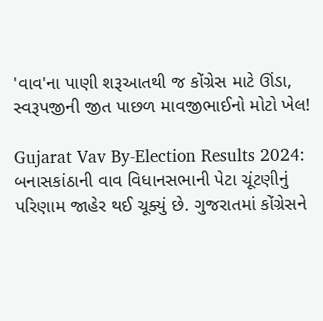'વાવ'ના પાણી શરૂઆતથી જ કોંગ્રેસ માટે ઊંડા, સ્વરૂપજીની જીત પાછળ માવજીભાઈનો મોટો ખેલ!

Gujarat Vav By-Election Results 2024: બનાસકાંઠાની વાવ વિધાનસભાની પેટા ચૂંટણીનું પરિણામ જાહેર થઈ ચૂક્યું છે. ગુજરાતમાં કોંગ્રેસને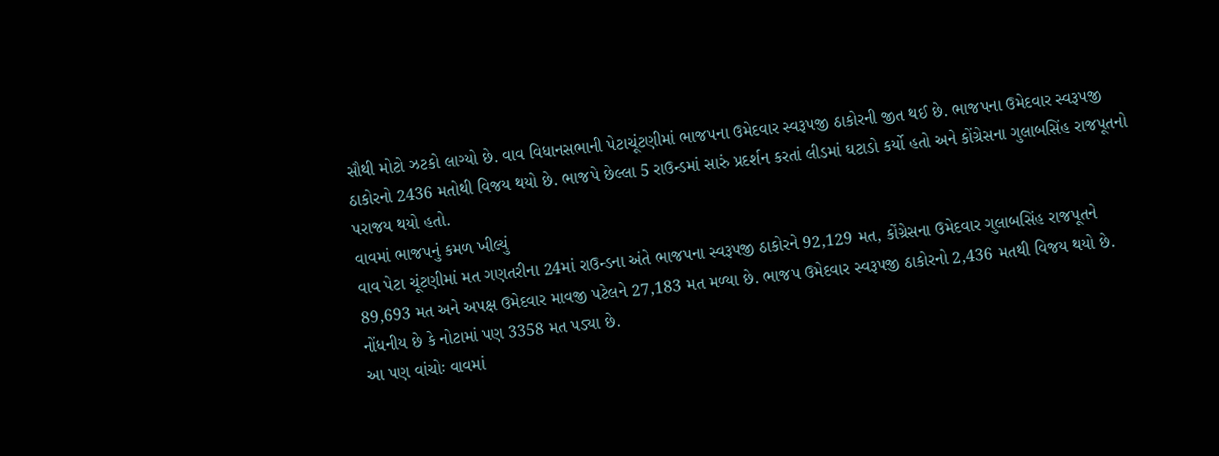સૌથી મોટો ઝટકો લાગ્યો છે. વાવ વિધાનસભાની પેટાચૂંટણીમાં ભાજપના ઉમેદવાર સ્વરૂપજી ઠાકોરની જીત થઈ છે. ભાજપના ઉમેદવાર સ્વરૂપજી ઠાકોરનો 2436 મતોથી વિજય થયો છે. ભાજપે છેલ્લા 5 રાઉન્ડમાં સારું પ્રદર્શન કરતાં લીડમાં ઘટાડો કર્યો હતો અને કોંગ્રેસના ગુલાબસિંહ રાજપૂતનો પરાજય થયો હતો.
વાવમાં ભાજપનું કમળ ખીલ્યું
વાવ પેટા ચૂંટણીમાં મત ગણતરીના 24માં રાઉન્ડના અંતે ભાજપના સ્વરૂપજી ઠાકોરને 92,129 મત, કોંગ્રેસના ઉમેદવાર ગુલાબસિંહ રાજપૂતને 89,693 મત અને અપક્ષ ઉમેદવાર માવજી પટેલને 27,183 મત મળ્યા છે. ભાજપ ઉમેદવાર સ્વરૂપજી ઠાકોરનો 2,436 મતથી વિજય થયો છે. નોંધનીય છે કે નોટામાં પણ 3358 મત પડ્યા છે.
આ પણ વાંચોઃ વાવમાં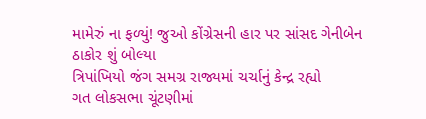મામેરું ના ફળ્યું! જુઓ કોંગ્રેસની હાર પર સાંસદ ગેનીબેન ઠાકોર શું બોલ્યા
ત્રિપાંખિયો જંગ સમગ્ર રાજ્યમાં ચર્ચાનું કેન્દ્ર રહ્યો
ગત લોકસભા ચૂંટણીમાં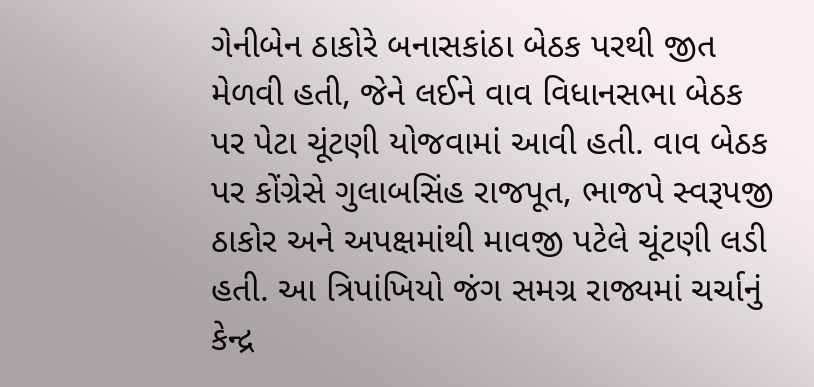ગેનીબેન ઠાકોરે બનાસકાંઠા બેઠક પરથી જીત મેળવી હતી, જેને લઈને વાવ વિધાનસભા બેઠક પર પેટા ચૂંટણી યોજવામાં આવી હતી. વાવ બેઠક પર કોંગ્રેસે ગુલાબસિંહ રાજપૂત, ભાજપે સ્વરૂપજી ઠાકોર અને અપક્ષમાંથી માવજી પટેલે ચૂંટણી લડી હતી. આ ત્રિપાંખિયો જંગ સમગ્ર રાજ્યમાં ચર્ચાનું કેન્દ્ર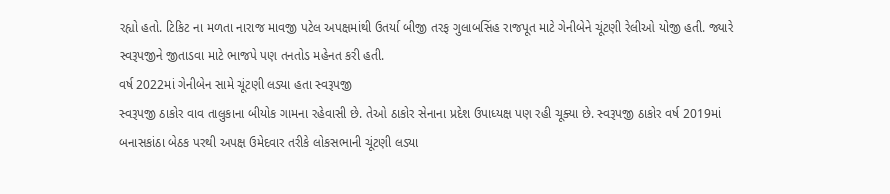રહ્યો હતો. ટિકિટ ના મળતા નારાજ માવજી પટેલ અપક્ષમાંથી ઉતર્યા બીજી તરફ ગુલાબસિંહ રાજપૂત માટે ગેનીબેને ચૂંટણી રેલીઓ યોજી હતી. જ્યારે સ્વરૂપજીને જીતાડવા માટે ભાજપે પણ તનતોડ મહેનત કરી હતી.
વર્ષ 2022માં ગેનીબેન સામે ચૂંટણી લડ્યા હતા સ્વરૂપજી
સ્વરૂપજી ઠાકોર વાવ તાલુકાના બીયોક ગામના રહેવાસી છે. તેઓ ઠાકોર સેનાના પ્રદેશ ઉપાધ્યક્ષ પણ રહી ચૂક્યા છે. સ્વરૂપજી ઠાકોર વર્ષ 2019માં બનાસકાંઠા બેઠક પરથી અપક્ષ ઉમેદવાર તરીકે લોકસભાની ચૂંટણી લડ્યા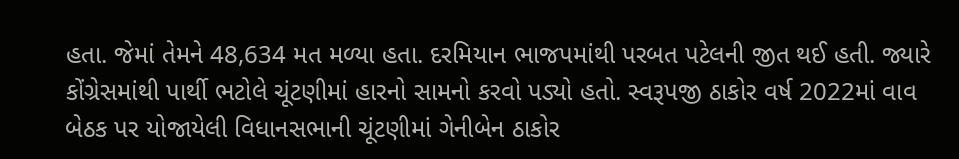હતા. જેમાં તેમને 48,634 મત મળ્યા હતા. દરમિયાન ભાજપમાંથી પરબત પટેલની જીત થઈ હતી. જ્યારે કોંગ્રેસમાંથી પાર્થી ભટોલે ચૂંટણીમાં હારનો સામનો કરવો પડ્યો હતો. સ્વરૂપજી ઠાકોર વર્ષ 2022માં વાવ બેઠક પર યોજાયેલી વિધાનસભાની ચૂંટણીમાં ગેનીબેન ઠાકોર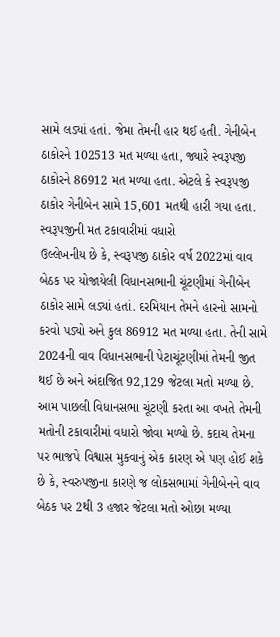સામે લડ્યાં હતાં. જેમા તેમની હાર થઈ હતી. ગેનીબેન ઠાકોરને 102513 મત મળ્યા હતા, જ્યારે સ્વરૂપજી ઠાકોરને 86912 મત મળ્યા હતા. એટલે કે સ્વરૂપજી ઠાકોર ગેનીબેન સામે 15,601 મતથી હારી ગયા હતા.
સ્વરૂપજીની મત ટકાવારીમાં વધારો
ઉલ્લેખનીય છે કે, સ્વરૂપજી ઠાકોર વર્ષ 2022માં વાવ બેઠક પર યોજાયેલી વિધાનસભાની ચૂંટણીમાં ગેનીબેન ઠાકોર સામે લડ્યાં હતાં. દરમિયાન તેમને હારનો સામનો કરવો પડ્યો અને કુલ 86912 મત મળ્યા હતા. તેની સામે 2024ની વાવ વિધાનસભાની પેટાચૂંટણીમાં તેમની જીત થઈ છે અને અંદાજિત 92,129 જેટલા મતો મળ્યા છે. આમ પાછલી વિધાનસભા ચૂંટણી કરતા આ વખતે તેમની મતોની ટકાવારીમાં વધારો જોવા મળ્યો છે. કદાચ તેમના પર ભાજપે વિશ્વાસ મુકવાનું એક કારણ એ પણ હોઈ શકે છે કે, સ્વરુપજીના કારણે જ લોકસભામાં ગેનીબેનને વાવ બેઠક પર 2થી 3 હજાર જેટલા મતો ઓછા મળ્યા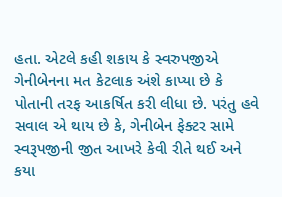હતા. એટલે કહી શકાય કે સ્વરુપજીએ ગેનીબેનના મત કેટલાક અંશે કાપ્યા છે કે પોતાની તરફ આકર્ષિત કરી લીધા છે. પરંતુ હવે સવાલ એ થાય છે કે, ગેનીબેન ફેક્ટર સામે સ્વરૂપજીની જીત આખરે કેવી રીતે થઈ અને કયા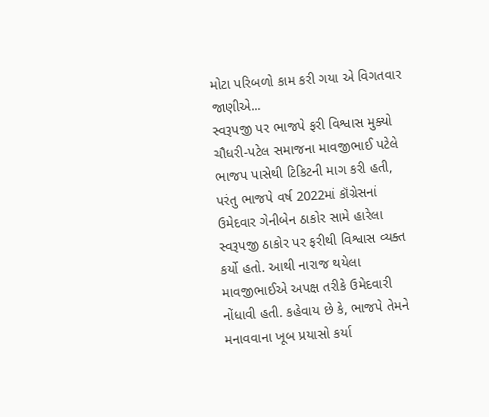મોટા પરિબળો કામ કરી ગયા એ વિગતવાર જાણીએ...
સ્વરૂપજી પર ભાજપે ફરી વિશ્વાસ મુક્યો
ચૌધરી-પટેલ સમાજના માવજીભાઈ પટેલે ભાજપ પાસેથી ટિકિટની માગ કરી હતી, પરંતુ ભાજપે વર્ષ 2022માં કૉંગ્રેસનાં ઉમેદવાર ગેનીબેન ઠાકોર સામે હારેલા સ્વરૂપજી ઠાકોર પર ફરીથી વિશ્વાસ વ્યક્ત કર્યો હતો. આથી નારાજ થયેલા માવજીભાઈએ અપક્ષ તરીકે ઉમેદવારી નોંધાવી હતી. કહેવાય છે કે, ભાજપે તેમને મનાવવાના ખૂબ પ્રયાસો કર્યા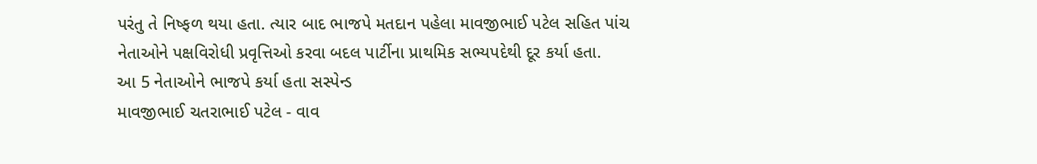પરંતુ તે નિષ્ફળ થયા હતા. ત્યાર બાદ ભાજપે મતદાન પહેલા માવજીભાઈ પટેલ સહિત પાંચ નેતાઓને પક્ષવિરોધી પ્રવૃત્તિઓ કરવા બદલ પાર્ટીના પ્રાથમિક સભ્યપદેથી દૂર કર્યા હતા.
આ 5 નેતાઓને ભાજપે કર્યા હતા સસ્પેન્ડ
માવજીભાઈ ચતરાભાઈ પટેલ - વાવ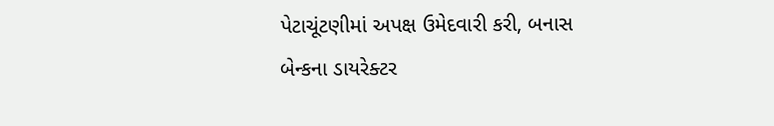પેટાચૂંટણીમાં અપક્ષ ઉમેદવારી કરી, બનાસ બેન્કના ડાયરેક્ટર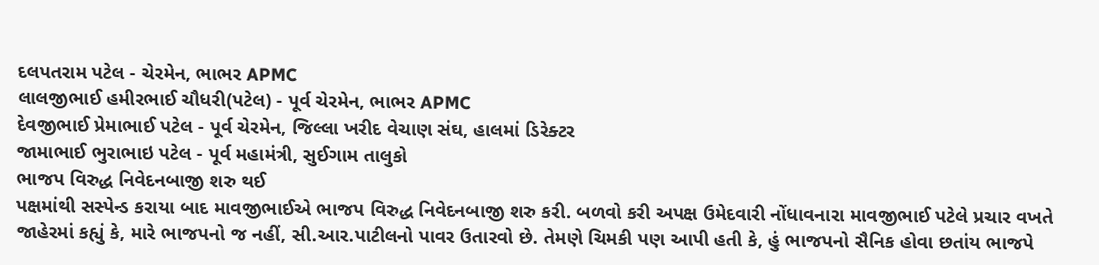દલપતરામ પટેલ - ચેરમેન, ભાભર APMC
લાલજીભાઈ હમીરભાઈ ચૌધરી(પટેલ) - પૂર્વ ચેરમેન, ભાભર APMC
દેવજીભાઈ પ્રેમાભાઈ પટેલ - પૂર્વ ચેરમેન, જિલ્લા ખરીદ વેચાણ સંઘ, હાલમાં ડિરેક્ટર
જામાભાઈ ભુરાભાઇ પટેલ - પૂર્વ મહામંત્રી, સુઈગામ તાલુકો
ભાજપ વિરુદ્ધ નિવેદનબાજી શરુ થઈ
પક્ષમાંથી સસ્પેન્ડ કરાયા બાદ માવજીભાઈએ ભાજપ વિરુદ્ધ નિવેદનબાજી શરુ કરી. બળવો કરી અપક્ષ ઉમેદવારી નોંધાવનારા માવજીભાઈ પટેલે પ્રચાર વખતે જાહેરમાં કહ્યું કે, મારે ભાજપનો જ નહીં, સી.આર.પાટીલનો પાવર ઉતારવો છે. તેમણે ચિમકી પણ આપી હતી કે, હું ભાજપનો સૈનિક હોવા છતાંય ભાજપે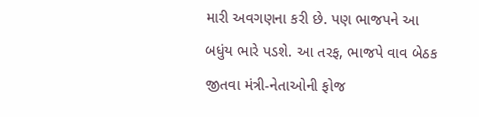મારી અવગણના કરી છે. પણ ભાજપને આ બધુંય ભારે પડશે. આ તરફ, ભાજપે વાવ બેઠક જીતવા મંત્રી-નેતાઓની ફોજ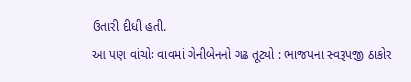ઉતારી દીધી હતી.
આ પણ વાંચોઃ વાવમાં ગેનીબેનનો ગઢ તૂટ્યો : ભાજપના સ્વરૂપજી ઠાકોર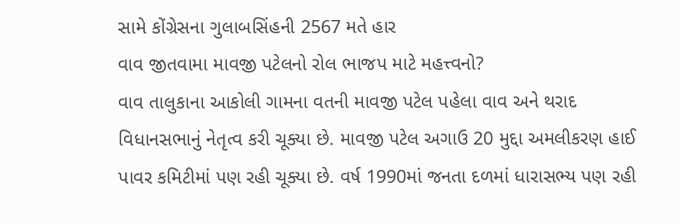સામે કોંગ્રેસના ગુલાબસિંહની 2567 મતે હાર
વાવ જીતવામા માવજી પટેલનો રોલ ભાજપ માટે મહત્ત્વનો?
વાવ તાલુકાના આકોલી ગામના વતની માવજી પટેલ પહેલા વાવ અને થરાદ વિધાનસભાનું નેતૃત્વ કરી ચૂક્યા છે. માવજી પટેલ અગાઉ 20 મુદ્દા અમલીકરણ હાઈ પાવર કમિટીમાં પણ રહી ચૂક્યા છે. વર્ષ 1990માં જનતા દળમાં ધારાસભ્ય પણ રહી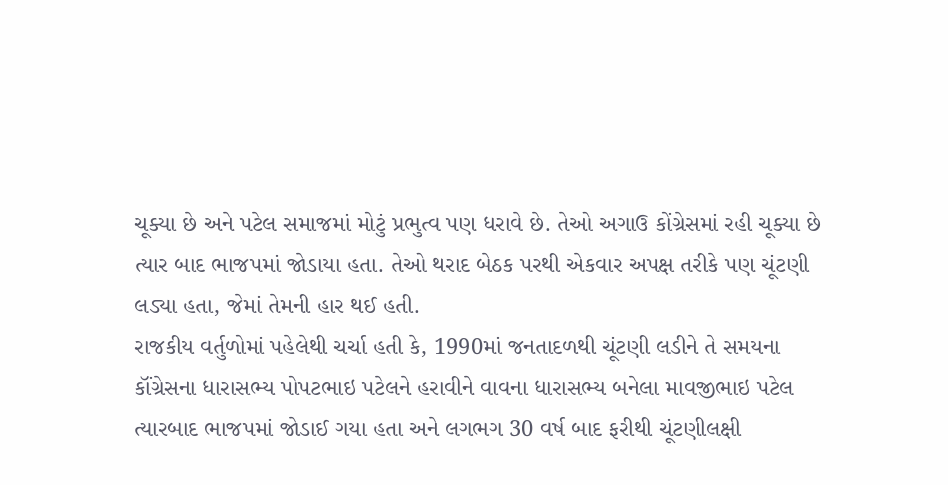ચૂક્યા છે અને પટેલ સમાજમાં મોટું પ્રભુત્વ પણ ધરાવે છે. તેઓ અગાઉ કોંગ્રેસમાં રહી ચૂક્યા છે ત્યાર બાદ ભાજપમાં જોડાયા હતા. તેઓ થરાદ બેઠક પરથી એકવાર અપક્ષ તરીકે પણ ચૂંટણી લડ્યા હતા, જેમાં તેમની હાર થઈ હતી.
રાજકીય વર્તુળોમાં પહેલેથી ચર્ચા હતી કે, 1990માં જનતાદળથી ચૂંટણી લડીને તે સમયના કૉંગ્રેસના ધારાસભ્ય પોપટભાઇ પટેલને હરાવીને વાવના ધારાસભ્ય બનેલા માવજીભાઇ પટેલ ત્યારબાદ ભાજપમાં જોડાઈ ગયા હતા અને લગભગ 30 વર્ષ બાદ ફરીથી ચૂંટણીલક્ષી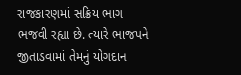રાજકારણમાં સક્રિય ભાગ ભજવી રહ્યા છે. ત્યારે ભાજપને જીતાડવામાં તેમનું યોગદાન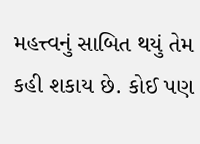મહત્ત્વનું સાબિત થયું તેમ કહી શકાય છે. કોઈ પણ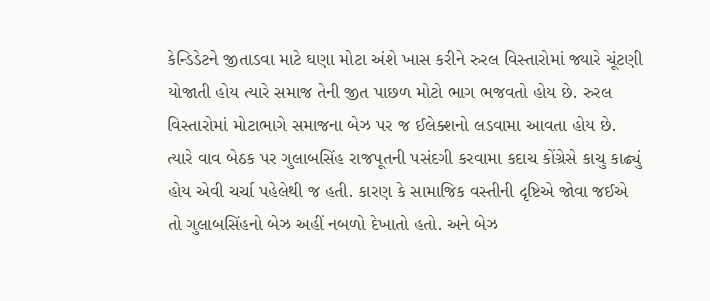કેન્ડિડેટને જીતાડવા માટે ઘણા મોટા અંશે ખાસ કરીને રુરલ વિસ્તારોમાં જ્યારે ચૂંટણી યોજાતી હોય ત્યારે સમાજ તેની જીત પાછળ મોટો ભાગ ભજવતો હોય છે. રુરલ વિસ્તારોમાં મોટાભાગે સમાજના બેઝ પર જ ઈલેક્શનો લડવામા આવતા હોય છે. ત્યારે વાવ બેઠક પર ગુલાબસિંહ રાજપૂતની પસંદગી કરવામા કદાચ કોંગ્રેસે કાચુ કાઢ્યું હોય એવી ચર્ચા પહેલેથી જ હતી. કારણ કે સામાજિક વસ્તીની દૃષ્ટિએ જોવા જઈએ તો ગુલાબસિંહનો બેઝ અહીં નબળો દેખાતો હતો. અને બેઝ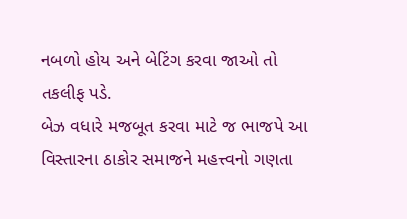નબળો હોય અને બેટિંગ કરવા જાઓ તો તકલીફ પડે.
બેઝ વધારે મજબૂત કરવા માટે જ ભાજપે આ વિસ્તારના ઠાકોર સમાજને મહત્ત્વનો ગણતા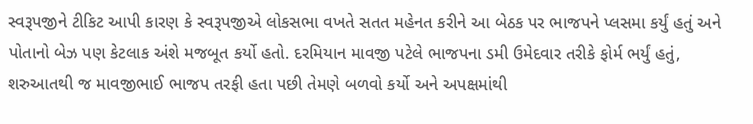સ્વરૂપજીને ટીકિટ આપી કારણ કે સ્વરૂપજીએ લોકસભા વખતે સતત મહેનત કરીને આ બેઠક પર ભાજપને પ્લસમા કર્યું હતું અને પોતાનો બેઝ પણ કેટલાક અંશે મજબૂત કર્યો હતો. દરમિયાન માવજી પટેલે ભાજપના ડમી ઉમેદવાર તરીકે ફોર્મ ભર્યું હતું, શરુઆતથી જ માવજીભાઈ ભાજપ તરફી હતા પછી તેમણે બળવો કર્યો અને અપક્ષમાંથી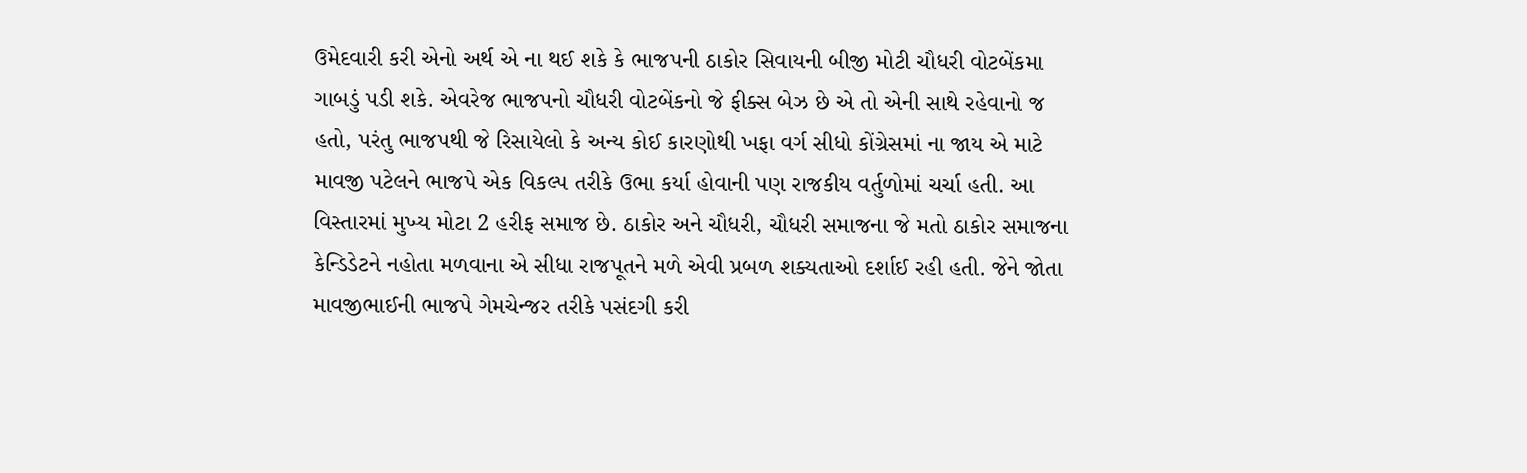ઉમેદવારી કરી એનો અર્થ એ ના થઈ શકે કે ભાજપની ઠાકોર સિવાયની બીજી મોટી ચૌધરી વોટબેંકમા ગાબડું પડી શકે. એવરેજ ભાજપનો ચૌધરી વોટબેંકનો જે ફીક્સ બેઝ છે એ તો એની સાથે રહેવાનો જ હતો, પરંતુ ભાજપથી જે રિસાયેલો કે અન્ય કોઈ કારણોથી ખફા વર્ગ સીધો કોંગ્રેસમાં ના જાય એ માટે માવજી પટેલને ભાજપે એક વિકલ્પ તરીકે ઉભા કર્યા હોવાની પણ રાજકીય વર્તુળોમાં ચર્ચા હતી. આ વિસ્તારમાં મુખ્ય મોટા 2 હરીફ સમાજ છે. ઠાકોર અને ચૌધરી, ચૌધરી સમાજના જે મતો ઠાકોર સમાજના કેન્ડિડેટને નહોતા મળવાના એ સીધા રાજપૂતને મળે એવી પ્રબળ શક્યતાઓ દર્શાઈ રહી હતી. જેને જોતા માવજીભાઈની ભાજપે ગેમચેન્જર તરીકે પસંદગી કરી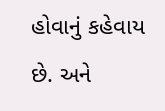હોવાનું કહેવાય છે. અને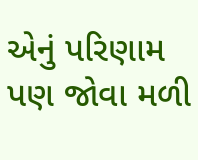એનું પરિણામ પણ જોવા મળી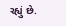રહ્યું છે.